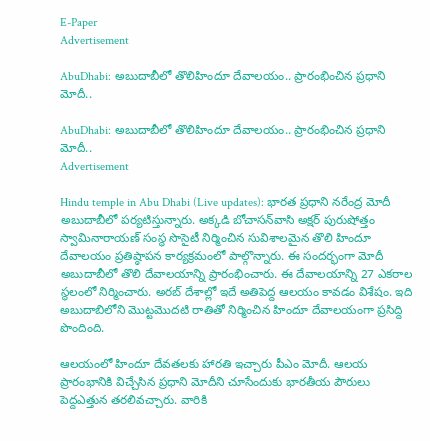E-Paper
Advertisement

AbuDhabi: అబుదాబీలో తొలిహిందూ దేవాలయం.. ప్రారంభించిన ప్రధాని మోదీ..

AbuDhabi: అబుదాబీలో తొలిహిందూ దేవాలయం.. ప్రారంభించిన ప్రధాని మోదీ..
Advertisement

Hindu temple in Abu Dhabi (Live updates): భారత ప్రధాని నరేంద్ర మోదీ అబుదాబీలో పర్యటిస్తున్నారు. అక్కడి బోచాసన్‌వాసి అక్షర్ పురుషోత్తం స్వామినారాయణ్ సంస్థ సొసైటీ నిర్మించిన సువిశాలమైన తొలి హిందూ దేవాలయం ప్రతిష్ఠాపన కార్యక్రమంలో పాల్గొన్నారు. ఈ సందర్భంగా మోదీ అబుదాబీలో తొలి దేవాలయాన్ని ప్రారంభించారు. ఈ దేవాలయాన్ని 27 ఎకరాల స్థలంలో నిర్మించారు. అరబ్ దేశాల్లో ఇదే అతిపెద్ద ఆలయం కావడం విశేషం. ఇది అబుదాబిలోని మొట్టమొదటి రాతితో నిర్మించిన హిందూ దేవాలయంగా ప్రసిద్ది పొందింది.

ఆలయంలో హిందూ దేవతలకు హారతి ఇచ్చారు పీఎం మోదీ. ఆలయ ప్రారంభానికి విచ్చేసిన ప్రధాని మోదీని చూసేందుకు భారతీయ పౌరులు పెద్దఎత్తున తరలివచ్చారు. వారికి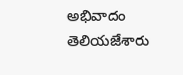అభివాదం తెలియజేశారు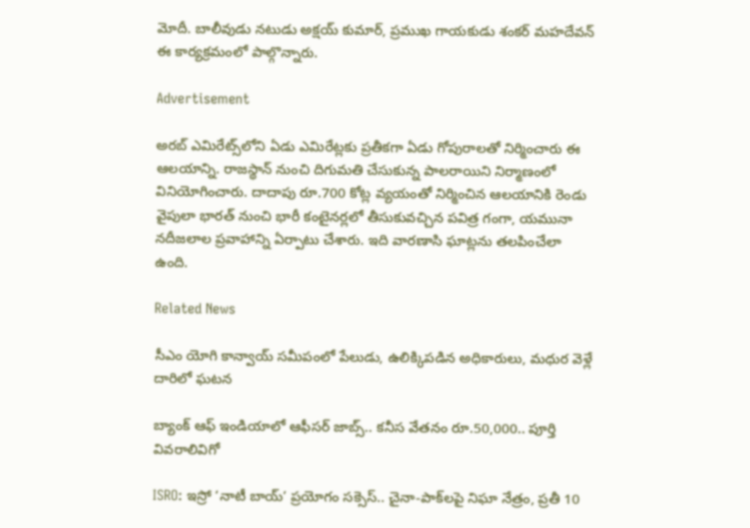మోదీ. బాలీవుడు నటుడు అక్షయ్‌ కుమార్‌, ప్రముఖ గాయకుడు శంకర్‌ మహదేవన్‌ ఈ కార్యక్రమంలో పాల్గొన్నారు.

Advertisement

అరబ్‌ ఎమిరేట్స్‌లోని ఏడు ఎమిరేట్లకు ప్రతీకగా ఏడు గోపురాలతో నిర్మించారు ఈ ఆలయాన్ని. రాజస్థాన్‌ నుంచి దిగుమతి చేసుకున్న పాలరాయిని నిర్మాణంలో వినియోగించారు. దాదాపు రూ.700 కోట్ల వ్యయంతో నిర్మించిన ఆలయానికి రెండు వైపులా భారత్‌ నుంచి భారీ కంటైనర్లలో తీసుకువచ్చిన పవిత్ర గంగా, యమునా నదీజలాల ప్రవాహాన్ని ఏర్పాటు చేశారు. ఇది వారణాసి ఘాట్లను తలపించేలా ఉంది.

Related News

సీఎం యోగి కాన్వాయ్ సమీపంలో పేలుడు, ఉలిక్కిపడిన అధికారులు, మధుర వెళ్లే దారిలో ఘటన

బ్యాంక్ ఆఫ్ ఇండియాలో ఆఫీసర్ జాబ్స్.. కనీస వేతనం రూ.50,000.. పూర్తి వివరాలివిగో

ISRO: ఇస్రో ‘నాటీ బాయ్’ ప్రయోగం సక్సెస్.. చైనా-పాక్‌లపై నిఘా నేత్రం, ప్రతీ 10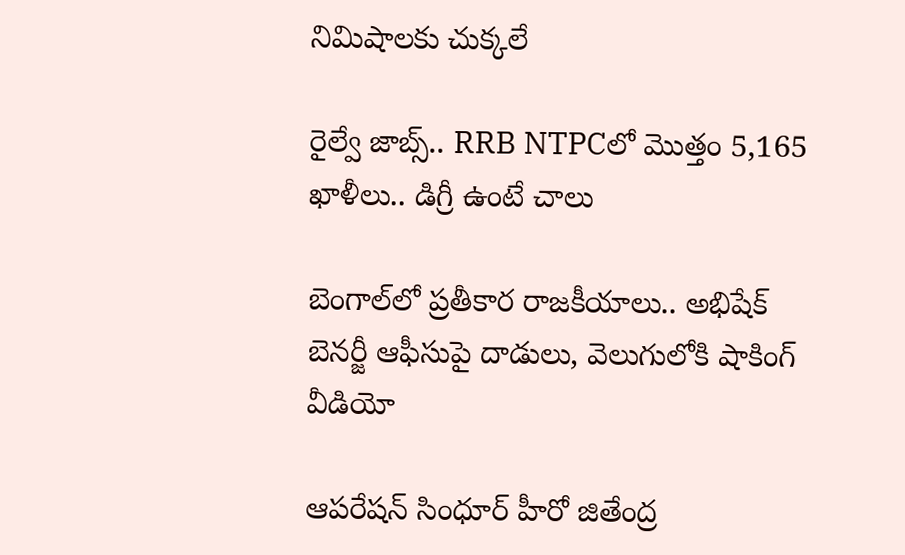నిమిషాలకు చుక్కలే

రైల్వే జాబ్స్.. RRB NTPCలో మొత్తం 5,165 ఖాళీలు.. డిగ్రీ ఉంటే చాలు

బెంగాల్‌లో ప్రతీకార రాజకీయాలు.. అభిషేక్ బెనర్జీ ఆఫీసుపై దాడులు, వెలుగులోకి షాకింగ్ వీడియో

ఆపరేషన్ సింధూర్ హీరో జితేంద్ర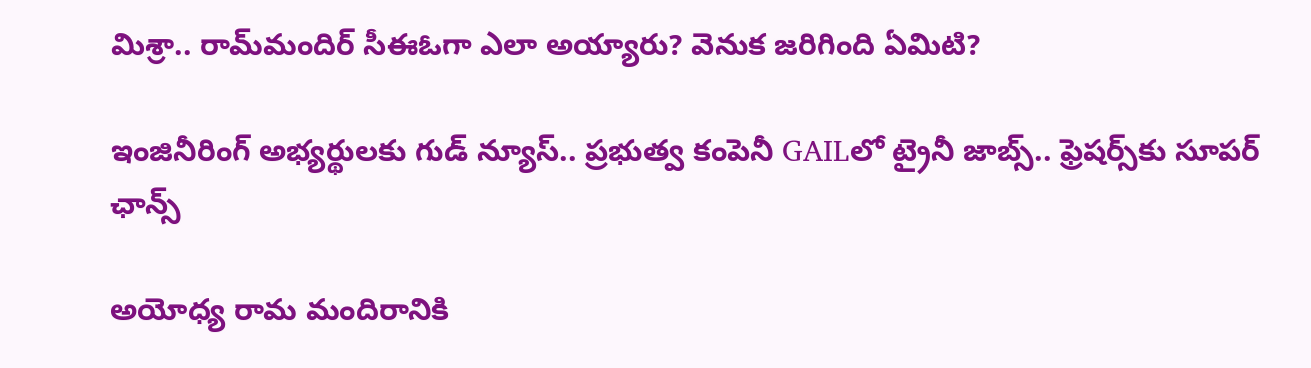మిశ్రా.. రామ్‌మందిర్ సీఈఓగా ఎలా అయ్యారు? వెనుక జరిగింది ఏమిటి?

ఇంజినీరింగ్ అభ్యర్థులకు గుడ్ న్యూస్.. ప్రభుత్వ కంపెనీ GAILలో ట్రైనీ జాబ్స్.. ఫ్రెషర్స్‌కు సూపర్ ఛాన్స్

అయోధ్య రామ మందిరానికి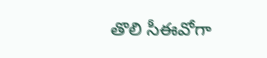తొలి సీఈవో‌గా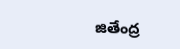జితేంద్ర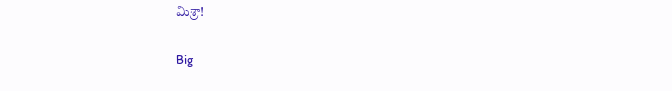మిశ్రా!

Big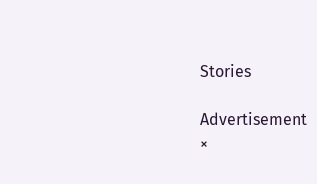Stories

Advertisement
×